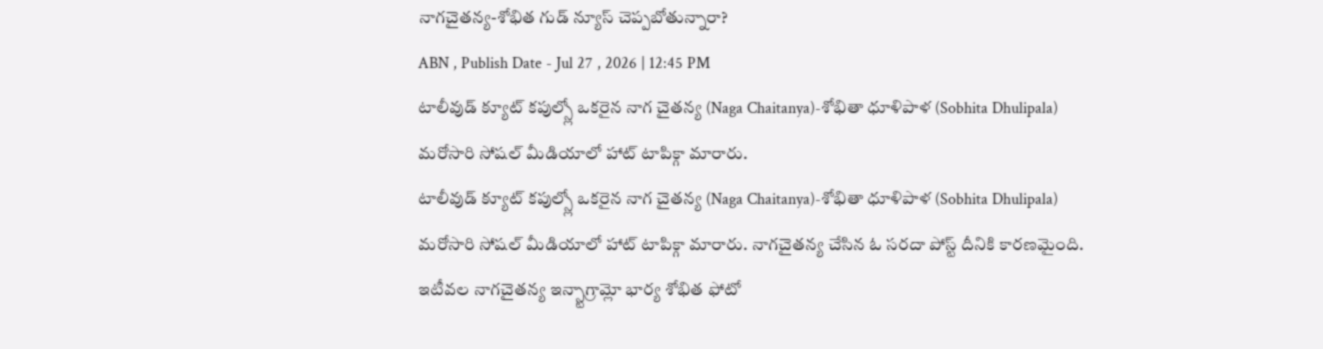నాగచైతన్య-శోభిత గుడ్ న్యూస్ చెప్పబోతున్నారా?
ABN , Publish Date - Jul 27 , 2026 | 12:45 PM
టాలీవుడ్ క్యూట్ కపుల్స్లో ఒకరైన నాగ చైతన్య (Naga Chaitanya)-శోభితా ధూళిపాళ (Sobhita Dhulipala) మరోసారి సోషల్ మీడియాలో హాట్ టాపిక్గా మారారు.
టాలీవుడ్ క్యూట్ కపుల్స్లో ఒకరైన నాగ చైతన్య (Naga Chaitanya)-శోభితా ధూళిపాళ (Sobhita Dhulipala) మరోసారి సోషల్ మీడియాలో హాట్ టాపిక్గా మారారు. నాగచైతన్య చేసిన ఓ సరదా పోస్ట్ దీనికి కారణమైంది. ఇటీవల నాగచైతన్య ఇన్స్టాగ్రామ్లో భార్య శోభిత ఫోటో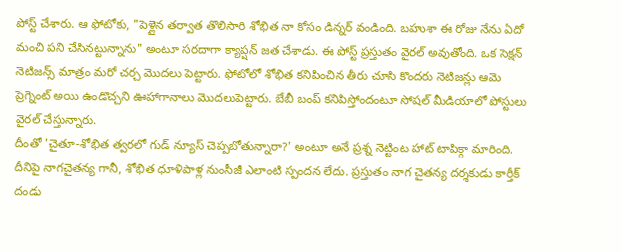పోస్ట్ చేశారు. ఆ ఫోటోకు, "పెళ్లైన తర్వాత తొలిసారి శోభిత నా కోసం డిన్నర్ వండింది. బహుశా ఈ రోజు నేను ఏదో మంచి పని చేసినట్టున్నాను" అంటూ సరదాగా క్యాప్షన్ జత చేశాడు. ఈ పోస్ట్ ప్రస్తుతం వైరల్ అవుతోంది. ఒక సెక్షన్ నెటిజన్స్ మాత్రం మరో చర్చ మొదలు పెట్టారు. ఫోటోలో శోభిత కనిపించిన తీరు చూసి కొందరు నెటిజన్లు ఆమె ప్రెగ్నెంట్ అయి ఉండొచ్చని ఊహాగానాలు మొదలుపెట్టారు. బేబీ బంప్ కనిపిస్తోందంటూ సోషల్ మీడియాలో పోస్టులు వైరల్ చేస్తున్నారు.
దీంతో 'చైతూ-శోభిత త్వరలో గుడ్ న్యూస్ చెప్పబోతున్నారా?' అంటూ అనే ప్రశ్న నెట్టింట హాట్ టాపిక్గా మారింది. దీనిపై నాగచైతన్య గానీ, శోభిత ధూళిపాళ్ల నుంసీజీ ఎలాంటి స్పందన లేదు. ప్రస్తుతం నాగ చైతన్య దర్శకుడు కార్తీక్ దండు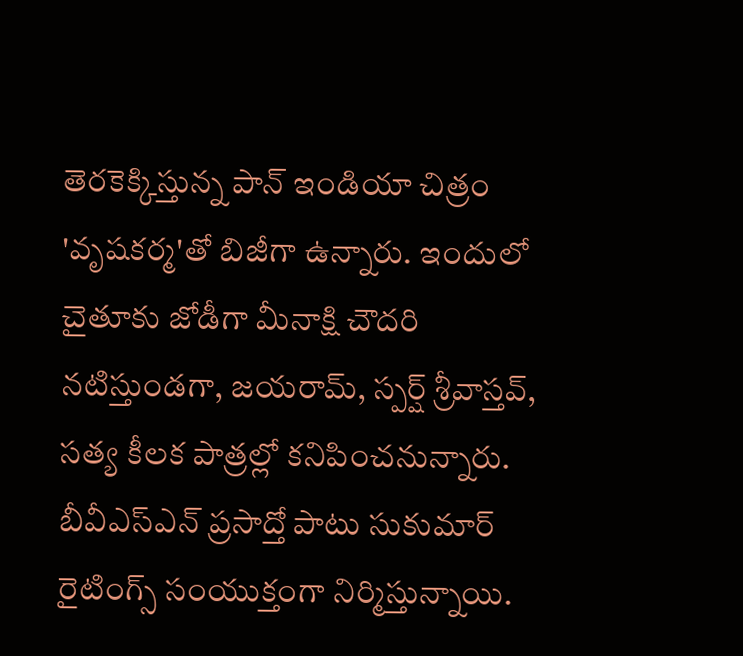తెరకెక్కిస్తున్న పాన్ ఇండియా చిత్రం 'వృషకర్మ'తో బిజీగా ఉన్నారు. ఇందులో చైతూకు జోడీగా మీనాక్షి చౌదరి నటిస్తుండగా, జయరామ్, స్పర్ష్ శ్రీవాస్తవ్, సత్య కీలక పాత్రల్లో కనిపించనున్నారు. బీవీఎస్ఎన్ ప్రసాద్తో పాటు సుకుమార్ రైటింగ్స్ సంయుక్తంగా నిర్మిస్తున్నాయి.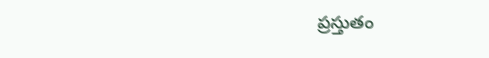ప్రస్తుతం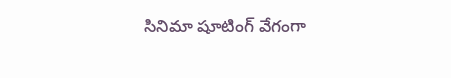సినిమా షూటింగ్ వేగంగా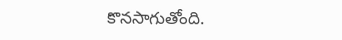కొనసాగుతోంది.